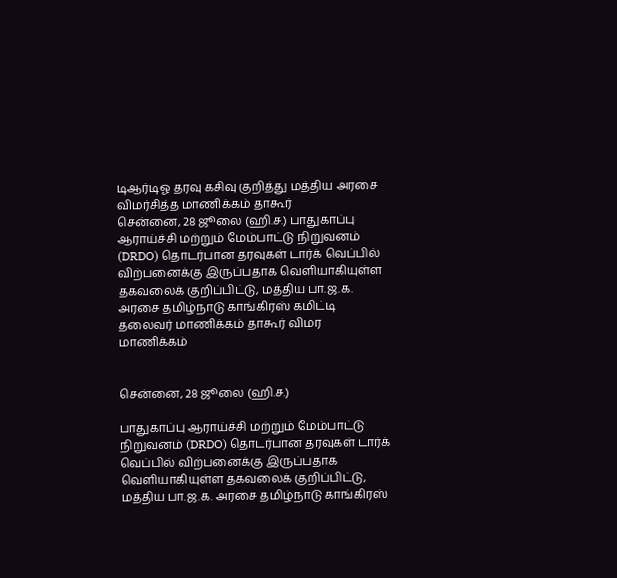டிஆர்டிஓ தரவு கசிவு குறித்து மத்திய அரசை விமர்சித்த மாணிக்கம் தாகூர்
சென்னை, 28 ஜூலை (ஹி.ச.) பாதுகாப்பு ஆராய்ச்சி மற்றும் மேம்பாட்டு நிறுவனம் (DRDO) தொடர்பான தரவுகள் டார்க் வெப்பில் விற்பனைக்கு இருப்பதாக வெளியாகியுள்ள தகவலைக் குறிப்பிட்டு, மத்திய பா.ஜ.க. அரசை தமிழ்நாடு காங்கிரஸ் கமிட்டி தலைவர் மாணிக்கம் தாகூர் விமர
மாணிக்கம்


சென்னை, 28 ஜூலை (ஹி.ச.)

பாதுகாப்பு ஆராய்ச்சி மற்றும் மேம்பாட்டு நிறுவனம் (DRDO) தொடர்பான தரவுகள் டார்க் வெப்பில் விற்பனைக்கு இருப்பதாக வெளியாகியுள்ள தகவலைக் குறிப்பிட்டு, மத்திய பா.ஜ.க. அரசை தமிழ்நாடு காங்கிரஸ்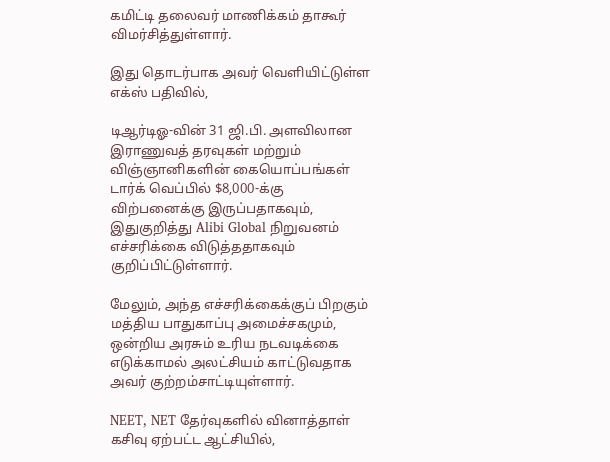கமிட்டி தலைவர் மாணிக்கம் தாகூர் விமர்சித்துள்ளார்.

இது தொடர்பாக அவர் வெளியிட்டுள்ள எக்ஸ் பதிவில்,

டிஆர்டிஓ-வின் 31 ஜி.பி. அளவிலான இராணுவத் தரவுகள் மற்றும் விஞ்ஞானிகளின் கையொப்பங்கள் டார்க் வெப்பில் $8,000-க்கு விற்பனைக்கு இருப்பதாகவும், இதுகுறித்து Alibi Global நிறுவனம் எச்சரிக்கை விடுத்ததாகவும் குறிப்பிட்டுள்ளார்.

மேலும், அந்த எச்சரிக்கைக்குப் பிறகும் மத்திய பாதுகாப்பு அமைச்சகமும், ஒன்றிய அரசும் உரிய நடவடிக்கை எடுக்காமல் அலட்சியம் காட்டுவதாக அவர் குற்றம்சாட்டியுள்ளார்.

NEET, NET தேர்வுகளில் வினாத்தாள் கசிவு ஏற்பட்ட ஆட்சியில்,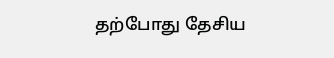தற்போது தேசிய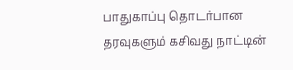பாதுகாப்பு தொடர்பான தரவுகளும் கசிவது நாட்டின்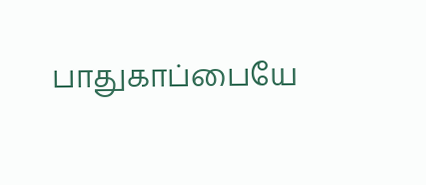பாதுகாப்பையே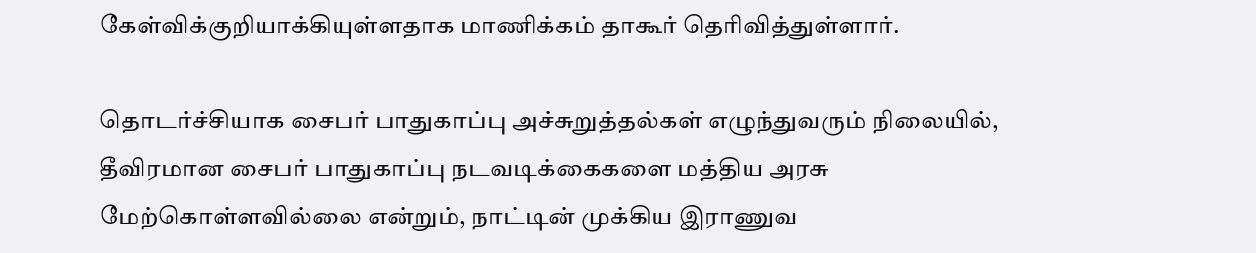கேள்விக்குறியாக்கியுள்ளதாக மாணிக்கம் தாகூர் தெரிவித்துள்ளார்.

தொடர்ச்சியாக சைபர் பாதுகாப்பு அச்சுறுத்தல்கள் எழுந்துவரும் நிலையில், தீவிரமான சைபர் பாதுகாப்பு நடவடிக்கைகளை மத்திய அரசு மேற்கொள்ளவில்லை என்றும், நாட்டின் முக்கிய இராணுவ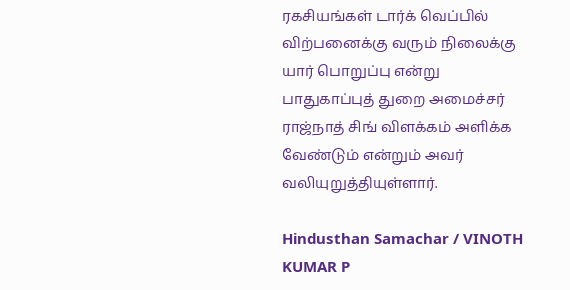ரகசியங்கள் டார்க் வெப்பில் விற்பனைக்கு வரும் நிலைக்கு யார் பொறுப்பு என்று பாதுகாப்புத் துறை அமைச்சர் ராஜ்நாத் சிங் விளக்கம் அளிக்க வேண்டும் என்றும் அவர் வலியுறுத்தியுள்ளார்.

Hindusthan Samachar / VINOTH KUMAR P